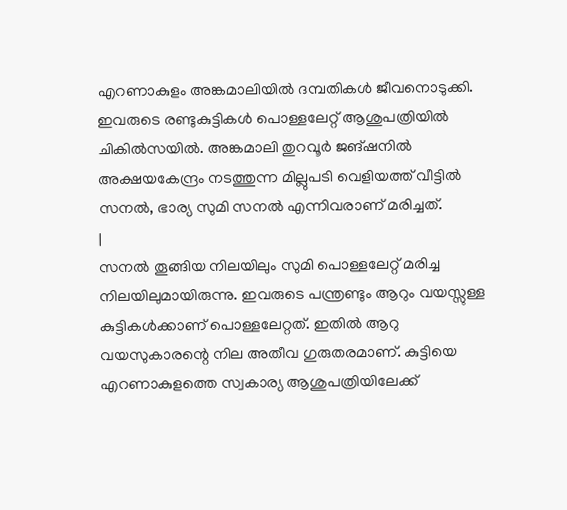എറണാകുളം അങ്കമാലിയിൽ ദമ്പതികൾ ജീവനൊടുക്കി. ഇവരുടെ രണ്ടുകുട്ടികൾ പൊള്ളലേറ്റ് ആശുപത്രിയിൽ ചികിൽസയിൽ. അങ്കമാലി തുറവൂർ ജങ്ഷനിൽ അക്ഷയകേന്ദ്രം നടത്തുന്ന മില്ലുപടി വെളിയത്ത് വീട്ടിൽ സനൽ, ഭാര്യ സുമി സനൽ എന്നിവരാണ് മരിച്ചത്.
|
സനൽ തൂങ്ങിയ നിലയിലും സുമി പൊള്ളലേറ്റ് മരിച്ച നിലയിലുമായിരുന്നു. ഇവരുടെ പന്ത്രണ്ടും ആറും വയസ്സുള്ള കുട്ടികൾക്കാണ് പൊള്ളലേറ്റത്. ഇതിൽ ആറു വയസുകാരന്റെ നില അതീവ ഗുരുതരമാണ്. കുട്ടിയെ എറണാകുളത്തെ സ്വകാര്യ ആശുപത്രിയിലേക്ക്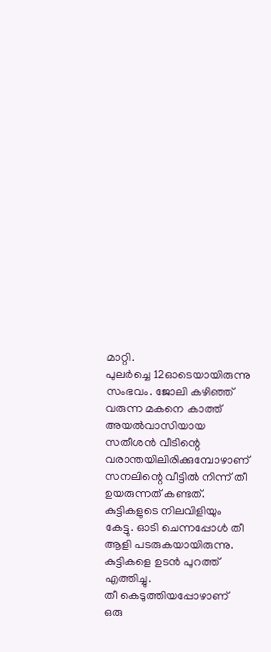മാറ്റി.
പുലർച്ചെ 12ഓടെയായിരുന്നു സംഭവം. ജോലി കഴിഞ്ഞ് വരുന്ന മകനെ കാത്ത് അയൽവാസിയായ സതീശൻ വീടിന്റെ വരാന്തയിലിരിക്കുമ്പോഴാണ് സനലിന്റെ വീട്ടിൽ നിന്ന് തീ ഉയരുന്നത് കണ്ടത്. കുട്ടികളുടെ നിലവിളിയും കേട്ടു. ഓടി ചെന്നപ്പോൾ തീ ആളി പടരുകയായിരുന്നു. കുട്ടികളെ ഉടൻ പുറത്ത് എത്തിച്ചു.
തീ കെടുത്തിയപ്പോഴാണ് ഒരു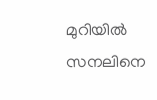മുറിയിൽ സനലിനെ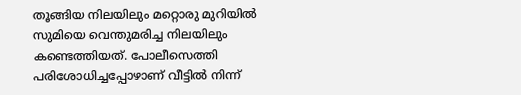തൂങ്ങിയ നിലയിലും മറ്റൊരു മുറിയിൽ സുമിയെ വെന്തുമരിച്ച നിലയിലും കണ്ടെത്തിയത്. പോലീസെത്തി പരിശോധിച്ചപ്പോഴാണ് വീട്ടിൽ നിന്ന്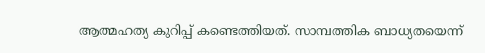ആത്മഹത്യ കുറിപ്പ് കണ്ടെത്തിയത്. സാമ്പത്തിക ബാധ്യതയെന്ന്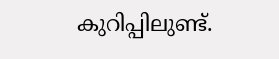കുറിപ്പിലുണ്ട്.